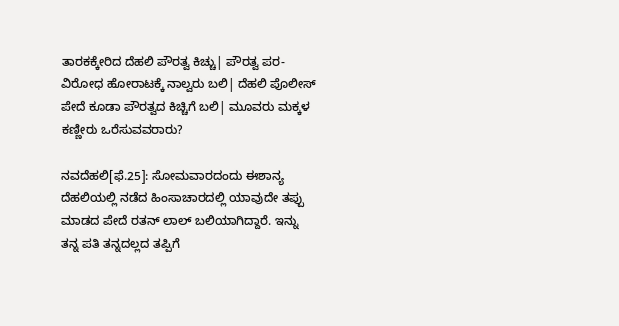ತಾರಕಕ್ಕೇರಿದ ದೆಹಲಿ ಪೌರತ್ವ ಕಿಚ್ಚು| ಪೌರತ್ವ ಪರ- ವಿರೋಧ ಹೋರಾಟಕ್ಕೆ ನಾಲ್ವರು ಬಲಿ| ದೆಹಲಿ ಪೊಲೀಸ್ ಪೇದೆ ಕೂಡಾ ಪೌರತ್ವದ ಕಿಚ್ಚಿಗೆ ಬಲಿ| ಮೂವರು ಮಕ್ಕಳ ಕಣ್ಣೀರು ಒರೆಸುವವರಾರು?

ನವದೆಹಲಿ[ಫೆ.25]: ಸೋಮವಾರದಂದು ಈಶಾನ್ಯ ದೆಹಲಿಯಲ್ಲಿ ನಡೆದ ಹಿಂಸಾಚಾರದಲ್ಲಿ ಯಾವುದೇ ತಪ್ಪು ಮಾಡದ ಪೇದೆ ರತನ್ ಲಾಲ್ ಬಲಿಯಾಗಿದ್ದಾರೆ. ಇನ್ನು ತನ್ನ ಪತಿ ತನ್ನದಲ್ಲದ ತಪ್ಪಿಗೆ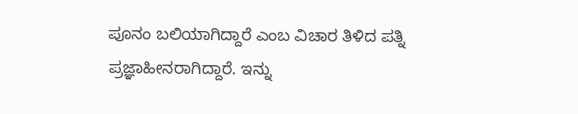ಪೂನಂ ಬಲಿಯಾಗಿದ್ದಾರೆ ಎಂಬ ವಿಚಾರ ತಿಳಿದ ಪತ್ನಿ ಪ್ರಜ್ಞಾಹೀನರಾಗಿದ್ದಾರೆ. ಇನ್ನು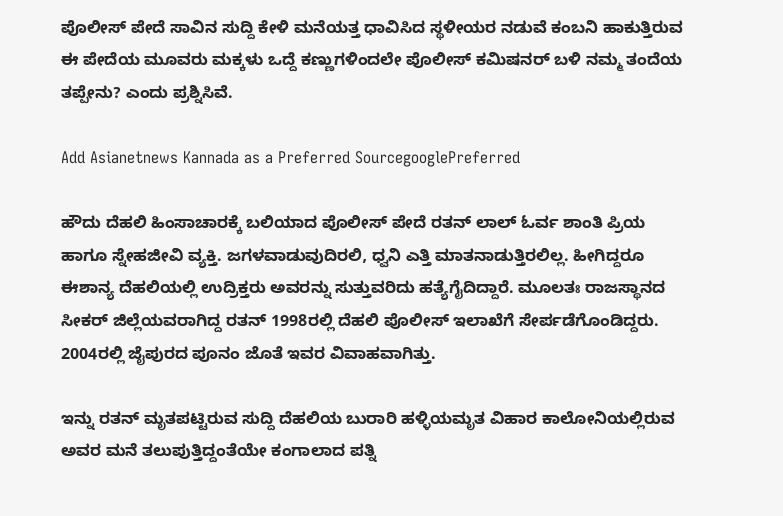ಪೊಲೀಸ್ ಪೇದೆ ಸಾವಿನ ಸುದ್ದಿ ಕೇಳಿ ಮನೆಯತ್ತ ಧಾವಿಸಿದ ಸ್ಥಳೀಯರ ನಡುವೆ ಕಂಬನಿ ಹಾಕುತ್ತಿರುವ ಈ ಪೇದೆಯ ಮೂವರು ಮಕ್ಕಳು ಒದ್ದೆ ಕಣ್ಣುಗಳಿಂದಲೇ ಪೊಲೀಸ್ ಕಮಿಷನರ್ ಬಳಿ ನಮ್ಮ ತಂದೆಯ ತಪ್ಪೇನು? ಎಂದು ಪ್ರಶ್ನಿಸಿವೆ.

Add Asianetnews Kannada as a Preferred SourcegooglePreferred

ಹೌದು ದೆಹಲಿ ಹಿಂಸಾಚಾರಕ್ಕೆ ಬಲಿಯಾದ ಪೊಲೀಸ್ ಪೇದೆ ರತನ್ ಲಾಲ್ ಓರ್ವ ಶಾಂತಿ ಪ್ರಿಯ ಹಾಗೂ ಸ್ನೇಹಜೀವಿ ವ್ಯಕ್ತಿ. ಜಗಳವಾಡುವುದಿರಲಿ, ಧ್ವನಿ ಎತ್ತಿ ಮಾತನಾಡುತ್ತಿರಲಿಲ್ಲ. ಹೀಗಿದ್ದರೂ ಈಶಾನ್ಯ ದೆಹಲಿಯಲ್ಲಿ ಉದ್ರಿಕ್ತರು ಅವರನ್ನು ಸುತ್ತುವರಿದು ಹತ್ಯೆಗೈದಿದ್ದಾರೆ. ಮೂಲತಃ ರಾಜಸ್ಥಾನದ ಸೀಕರ್ ಜಿಲ್ಲೆಯವರಾಗಿದ್ದ ರತನ್ 1998ರಲ್ಲಿ ದೆಹಲಿ ಪೊಲೀಸ್ ಇಲಾಖೆಗೆ ಸೇರ್ಪಡೆಗೊಂಡಿದ್ದರು. 2004ರಲ್ಲಿ ಜೈಪುರದ ಪೂನಂ ಜೊತೆ ಇವರ ವಿವಾಹವಾಗಿತ್ತು.

ಇನ್ನು ರತನ್ ಮೃತಪಟ್ಟಿರುವ ಸುದ್ದಿ ದೆಹಲಿಯ ಬುರಾರಿ ಹಳ್ಳಿಯಮೃತ ವಿಹಾರ ಕಾಲೋನಿಯಲ್ಲಿರುವ ಅವರ ಮನೆ ತಲುಪುತ್ತಿದ್ದಂತೆಯೇ ಕಂಗಾಲಾದ ಪತ್ನಿ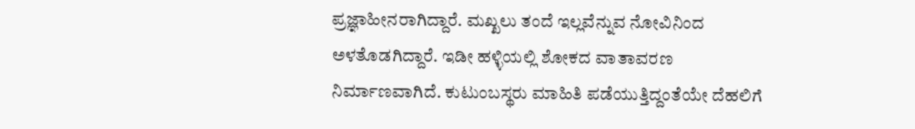ಪ್ರಜ್ಞಾಹೀನರಾಗಿದ್ದಾರೆ. ಮಖ್ಖಲು ತಂದೆ ಇಲ್ಲವೆನ್ನುವ ನೋವಿನಿಂದ ಅಳತೊಡಗಿದ್ದಾರೆ. ಇಡೀ ಹಳ್ಳಿಯಲ್ಲಿ ಶೋಕದ ವಾತಾವರಣ ನಿರ್ಮಾಣವಾಗಿದೆ. ಕುಟುಂಬಸ್ಥರು ಮಾಹಿತಿ ಪಡೆಯುತ್ತಿದ್ದಂತೆಯೇ ದೆಹಲಿಗೆ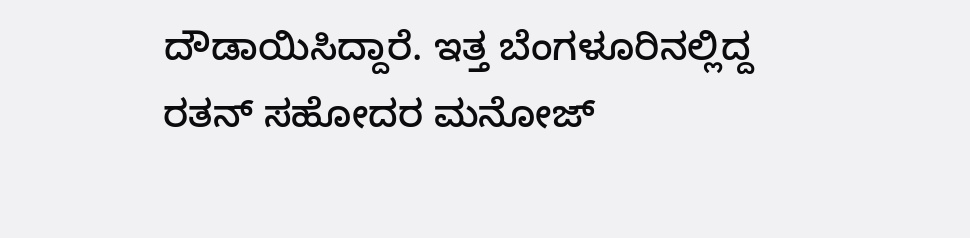ದೌಡಾಯಿಸಿದ್ದಾರೆ. ಇತ್ತ ಬೆಂಗಳೂರಿನಲ್ಲಿದ್ದ ರತನ್ ಸಹೋದರ ಮನೋಜ್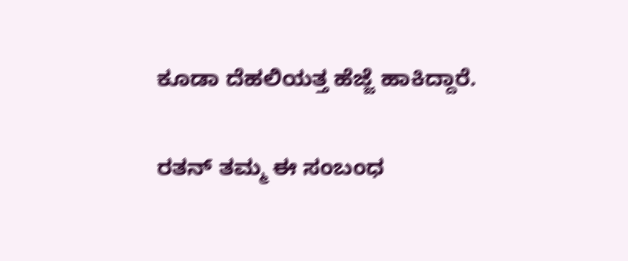ಕೂಡಾ ದೆಹಲಿಯತ್ತ ಹೆಜ್ಜೆ ಹಾಕಿದ್ದಾರೆ.

ರತನ್ ತಮ್ಮ ಈ ಸಂಬಂಧ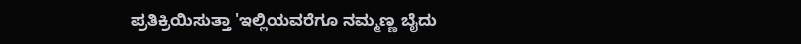ಪ್ರತಿಕ್ರಿಯಿಸುತ್ತಾ 'ಇಲ್ಲಿಯವರೆಗೂ ನಮ್ಮಣ್ಣ ಬೈದು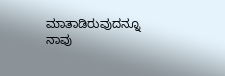ಮಾತಾಡಿರುವುದನ್ನೂ ನಾವು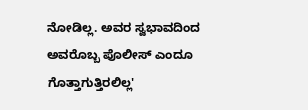ನೋಡಿಲ್ಲ. ಅವರ ಸ್ವಭಾವದಿಂದ ಅವರೊಬ್ಬ ಪೊಲೀಸ್ ಎಂದೂ ಗೊತ್ತಾಗುತ್ತಿರಲಿಲ್ಲ'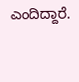ಎಂದಿದ್ದಾರೆ.